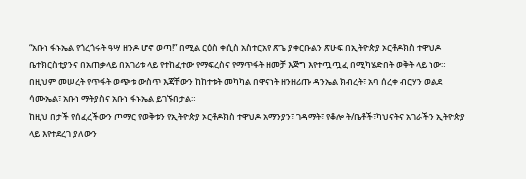“አቡነ ፋኑኤል የጎረጎሩት ዓሣ ዘንዶ ሆኖ ወጣ!” በሚል ርዕስ ቀሲስ አስተርአየ ጽጌ ያቀርቡልን ጽሁፍ በኢትዮጵያ ኦርቶዶክስ ተዋህዶ ቤተክርስቲያንና በአጠቃላይ በአገሪቱ ላይ የተከፈተው የማፍረስና የማጥፋት ዘመቻ እጅግ እየተጧጧፈ በሚካሄድበት ወቅት ላይ ነው። በዚህም መሠረት የጥፋት ወጭቱ ውስጥ እጃቸውን ከከተቱት መካካል በዋናነት ዘንዘሪጡ ዳንኤል ክብረት፣ አባ ሰረቀ ብርሃን ወልደ ሳሙኤል፣ አቡነ ማትያስና አቡነ ፋኑኤል ይገኙበታል።
ከዚህ በታች የሰፈረችውን ጦማር የወቅቱን የኢትዮጵያ ኦርቶዶክስ ተዋህዶ አማንያን፣ ገዳማት፣ የቆሎ ት/ቤቶች፣ካህናትና አገራችን ኢትዮጵያ ላይ እየተደረገ ያለውን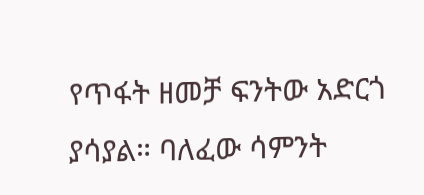የጥፋት ዘመቻ ፍንትው አድርጎ ያሳያል። ባለፈው ሳምንት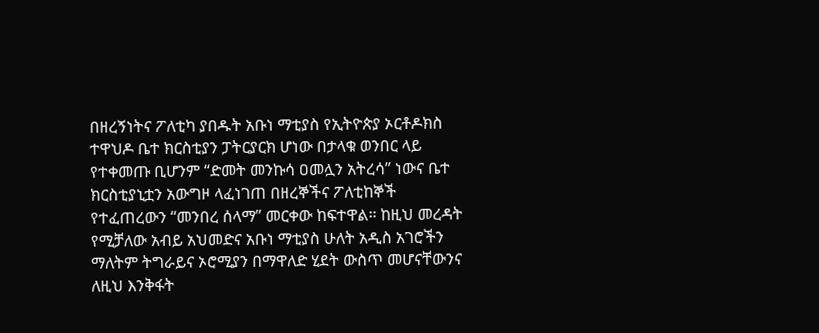በዘረኝነትና ፖለቲካ ያበዱት አቡነ ማቲያስ የኢትዮጵያ ኦርቶዶክስ ተዋህዶ ቤተ ክርስቲያን ፓትርያርክ ሆነው በታላቁ ወንበር ላይ የተቀመጡ ቢሆንም “ድመት መንኩሳ ዐመሏን አትረሳ” ነውና ቤተ ክርስቲያኒቷን አውግዞ ላፈነገጠ በዘረኞችና ፖለቲከኞች የተፈጠረውን “መንበረ ሰላማ” መርቀው ከፍተዋል። ከዚህ መረዳት የሚቻለው አብይ አህመድና አቡነ ማቲያስ ሁለት አዲስ አገሮችን ማለትም ትግራይና ኦሮሚያን በማዋለድ ሂደት ውስጥ መሆናቸውንና ለዚህ እንቅፋት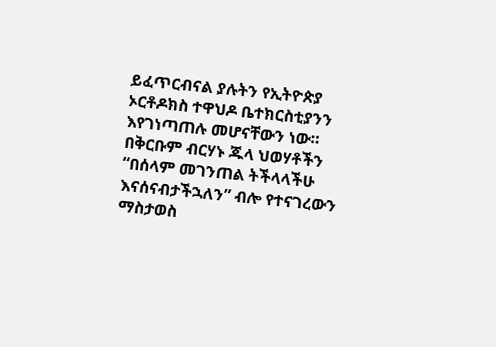ይፈጥርብናል ያሉትን የኢትዮጵያ ኦርቶዶክስ ተዋህዶ ቤተክርስቲያንን እየገነጣጠሉ መሆናቸውን ነው። በቅርቡም ብርሃኑ ጁላ ህወሃቶችን “በሰላም መገንጠል ትችላላችሁ እናሰናብታችኋለን” ብሎ የተናገረውን ማስታወስ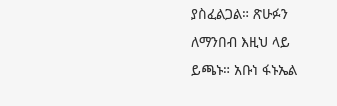ያስፈልጋል። ጽሁፉን ለማንበብ እዚህ ላይ ይጫኑ። አቡነ ፋኑኤል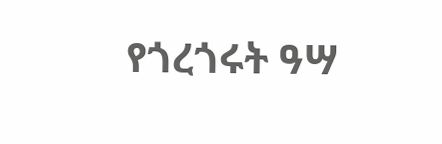የጎረጎሩት ዓሣ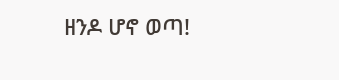ዘንዶ ሆኖ ወጣ!